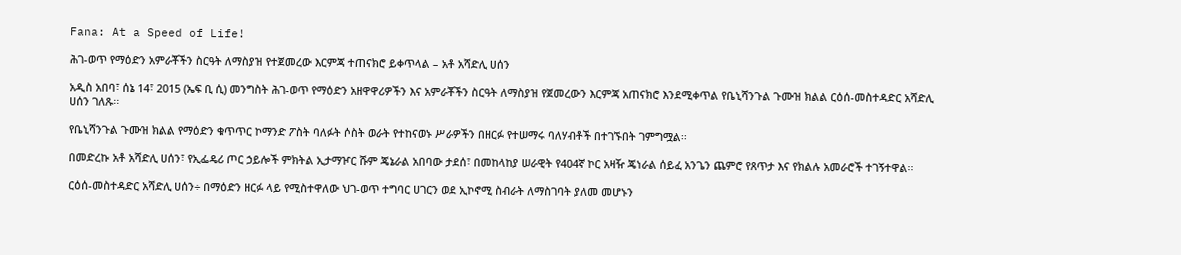Fana: At a Speed of Life!

ሕገ-ወጥ የማዕድን አምራቾችን ስርዓት ለማስያዝ የተጀመረው እርምጃ ተጠናክሮ ይቀጥላል – አቶ አሻድሊ ሀሰን

አዲስ አበባ፣ ሰኔ 14፣ 2015 (ኤፍ ቢ ሲ) መንግስት ሕገ-ወጥ የማዕድን አዘዋዋሪዎችን እና አምራቾችን ስርዓት ለማስያዝ የጀመረውን እርምጃ አጠናክሮ እንደሚቀጥል የቤኒሻንጉል ጉሙዝ ክልል ርዕሰ-መስተዳድር አሻድሊ ሀሰን ገለጹ፡፡

የቤኒሻንጉል ጉሙዝ ክልል የማዕድን ቁጥጥር ኮማንድ ፖስት ባለፉት ሶስት ወራት የተከናወኑ ሥራዎችን በዘርፉ የተሠማሩ ባለሃብቶች በተገኙበት ገምግሟል፡፡

በመድረኩ አቶ አሻድሊ ሀሰን፣ የኢፌዴሪ ጦር ኃይሎች ምክትል ኢታማዦር ሹም ጄኔራል አበባው ታደሰ፣ በመከላከያ ሠራዊት የ404ኛ ኮር አዛዥ ጄነራል ሰይፈ አንጌን ጨምሮ የጸጥታ እና የክልሉ አመራሮች ተገኝተዋል፡፡

ርዕሰ-መስተዳድር አሻድሊ ሀሰን÷ በማዕድን ዘርፉ ላይ የሚስተዋለው ህገ-ወጥ ተግባር ሀገርን ወደ ኢኮኖሚ ስብራት ለማስገባት ያለመ መሆኑን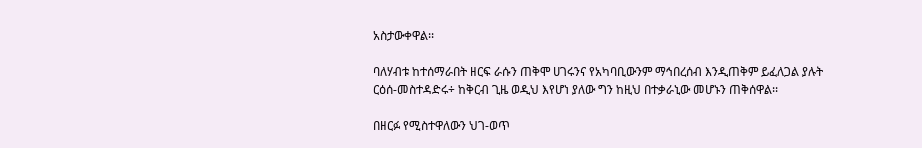አስታውቀዋል፡፡

ባለሃብቱ ከተሰማራበት ዘርፍ ራሱን ጠቅሞ ሀገሩንና የአካባቢውንም ማኅበረሰብ እንዲጠቅም ይፈለጋል ያሉት ርዕሰ-መስተዳድሩ÷ ከቅርብ ጊዜ ወዲህ እየሆነ ያለው ግን ከዚህ በተቃራኒው መሆኑን ጠቅሰዋል፡፡

በዘርፉ የሚስተዋለውን ህገ-ወጥ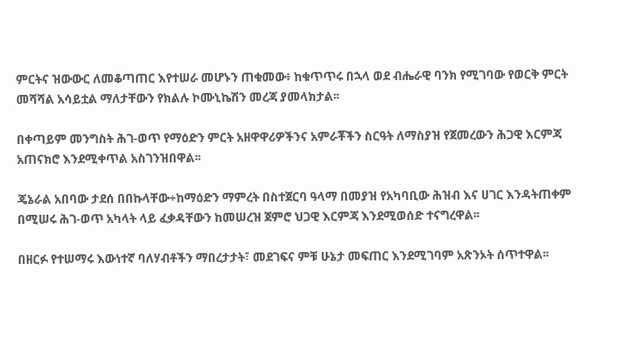ምርትና ዝውውር ለመቆጣጠር እየተሠራ መሆኑን ጠቁመው፥ ከቁጥጥሩ በኋላ ወደ ብሔራዊ ባንክ የሚገባው የወርቅ ምርት መሻሻል አሳይቷል ማለታቸውን የክልሉ ኮሙኒኬሽን መረጃ ያመላክታል፡፡

በቀጣይም መንግስት ሕገ-ወጥ የማዕድን ምርት አዘዋዋሪዎችንና አምራቾችን ስርዓት ለማስያዝ የጀመረውን ሕጋዊ እርምጃ አጠናክሮ እንደሚቀጥል አስገንዝበዋል፡፡

ጄኔራል አበባው ታደሰ በበኩላቸው÷ከማዕድን ማምረት በስተጀርባ ዓላማ በመያዝ የአካባቢው ሕዝብ እና ሀገር እንዳትጠቀም በሚሠሩ ሕገ-ወጥ አካላት ላይ ፈቃዳቸውን ከመሠረዝ ጀምሮ ህጋዊ እርምጃ እንደሚወሰድ ተናግረዋል፡፡

በዘርፉ የተሠማሩ እውነተኛ ባለሃብቶችን ማበረታታት፣ መደገፍና ምቹ ሁኔታ መፍጠር እንደሚገባም አጽንኦት ሰጥተዋል፡፡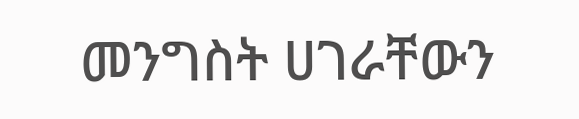መንግስት ሀገራቸውን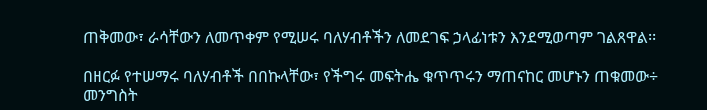ጠቅመው፣ ራሳቸውን ለመጥቀም የሚሠሩ ባለሃብቶችን ለመደገፍ ኃላፊነቱን እንደሚወጣም ገልጸዋል፡፡

በዘርፉ የተሠማሩ ባለሃብቶች በበኩላቸው፣ የችግሩ መፍትሔ ቁጥጥሩን ማጠናከር መሆኑን ጠቁመው÷ መንግስት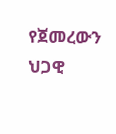የጀመረውን ህጋዊ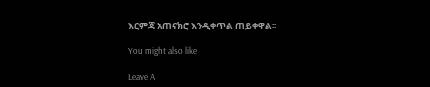እርምጃ አጠናክሮ እንዲቀጥል ጠይቀዋል፡፡

You might also like

Leave A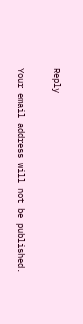Reply

Your email address will not be published.